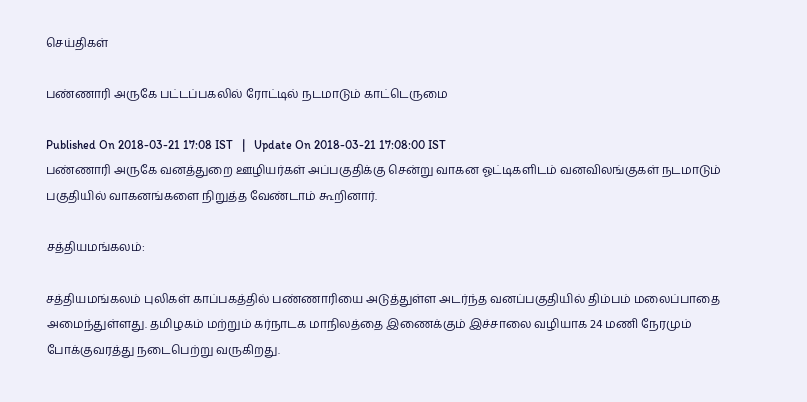செய்திகள்

பண்ணாரி அருகே பட்டப்பகலில் ரோட்டில் நடமாடும் காட்டெருமை

Published On 2018-03-21 17:08 IST   |   Update On 2018-03-21 17:08:00 IST
பண்ணாரி அருகே வனத்துறை ஊழியர்கள் அப்பகுதிக்கு சென்று வாகன ஓட்டிகளிடம் வனவிலங்குகள் நடமாடும் பகுதியில் வாகனங்களை நிறுத்த வேண்டாம் கூறினார்.

சத்தியமங்கலம்:

சத்தியமங்கலம் புலிகள் காப்பகத்தில் பண்ணாரியை அடுத்துள்ள அடர்ந்த வனப்பகுதியில் திம்பம் மலைப்பாதை அமைந்துள்ளது. தமிழகம் மற்றும் கர்நாடக மாநிலத்தை இணைக்கும் இச்சாலை வழியாக 24 மணி நேரமும் போக்குவரத்து நடைபெற்று வருகிறது.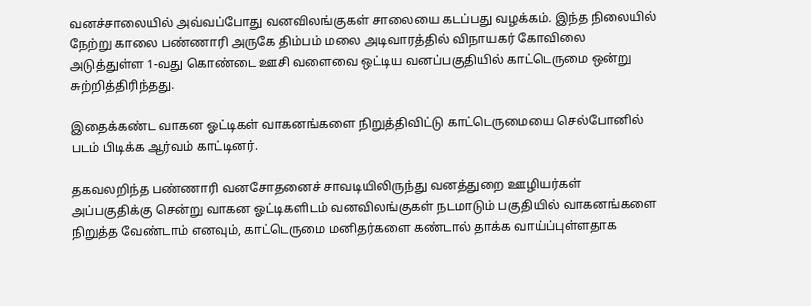வனச்சாலையில் அவ்வப்போது வனவிலங்குகள் சாலையை கடப்பது வழக்கம். இந்த நிலையில் நேற்று காலை பண்ணாரி அருகே திம்பம் மலை அடிவாரத்தில் விநாயகர் கோவிலை அடுத்துள்ள 1-வது கொண்டை ஊசி வளைவை ஒட்டிய வனப்பகுதியில் காட்டெருமை ஒன்று சுற்றித்திரிந்தது.

இதைக்கண்ட வாகன ஓட்டிகள் வாகனங்களை நிறுத்திவிட்டு காட்டெருமையை செல்போனில் படம் பிடிக்க ஆர்வம் காட்டினர்.

தகவலறிந்த பண்ணாரி வனசோதனைச் சாவடியிலிருந்து வனத்துறை ஊழியர்கள் அப்பகுதிக்கு சென்று வாகன ஓட்டிகளிடம் வனவிலங்குகள் நடமாடும் பகுதியில் வாகனங்களை நிறுத்த வேண்டாம் எனவும், காட்டெருமை மனிதர்களை கண்டால் தாக்க வாய்ப்புள்ளதாக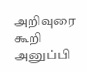அறிவுரை கூறி அனுப்பி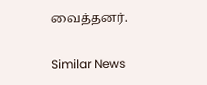வைத்தனர்.

Similar News